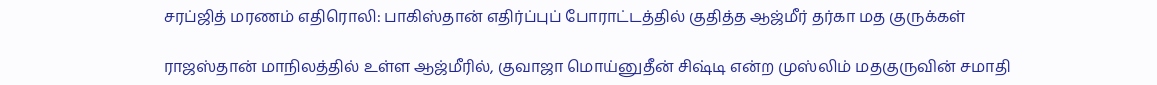சரப்ஜித் மரணம் எதிரொலி: பாகிஸ்தான் எதிர்ப்புப் போராட்டத்தில் குதித்த ஆஜ்மீர் தர்கா மத குருக்கள்

ராஜஸ்தான் மாநிலத்தில் உள்ள ஆஜ்மீரில், குவாஜா மொய்னுதீன் சிஷ்டி என்ற முஸ்லிம் மதகுருவின் சமாதி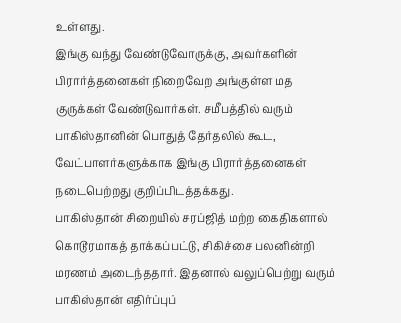உள்ளது.
இங்கு வந்து வேண்டுவோருக்கு, அவர்களின் பிரார்த்தனைகள் நிறைவேற அங்குள்ள மத குருக்கள் வேண்டுவார்கள். சமீபத்தில் வரும் பாகிஸ்தானின் பொதுத் தேர்தலில் கூட, வேட்பாளர்களுக்காக இங்கு பிரார்த்தனைகள் நடைபெற்றது குறிப்பிடத்தக்கது.
பாகிஸ்தான் சிறையில் சரப்ஜித் மற்ற கைதிகளால் கொடூரமாகத் தாக்கப்பட்டு, சிகிச்சை பலனின்றி மரணம் அடைந்ததார். இதனால் வலுப்பெற்று வரும் பாகிஸ்தான் எதிர்ப்புப்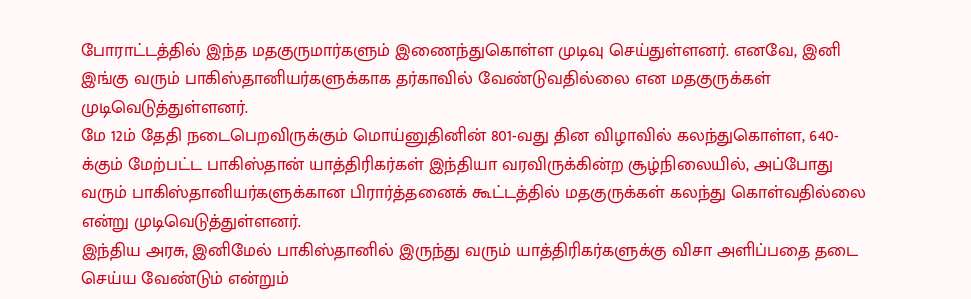போராட்டத்தில் இந்த மதகுருமார்களும் இணைந்துகொள்ள முடிவு செய்துள்ளனர். எனவே, இனி இங்கு வரும் பாகிஸ்தானியர்களுக்காக தர்காவில் வேண்டுவதில்லை என மதகுருக்கள் முடிவெடுத்துள்ளனர்.
மே 12ம் தேதி நடைபெறவிருக்கும் மொய்னுதினின் 801-வது தின விழாவில் கலந்துகொள்ள, 640-க்கும் மேற்பட்ட பாகிஸ்தான் யாத்திரிகர்கள் இந்தியா வரவிருக்கின்ற சூழ்நிலையில், அப்போது வரும் பாகிஸ்தானியர்களுக்கான பிரார்த்தனைக் கூட்டத்தில் மதகுருக்கள் கலந்து கொள்வதில்லை என்று முடிவெடுத்துள்ளனர்.
இந்திய அரசு, இனிமேல் பாகிஸ்தானில் இருந்து வரும் யாத்திரிகர்களுக்கு விசா அளிப்பதை தடை செய்ய வேண்டும் என்றும்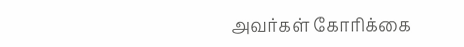அவர்கள் கோரிக்கை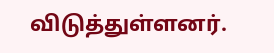விடுத்துள்ளனர்.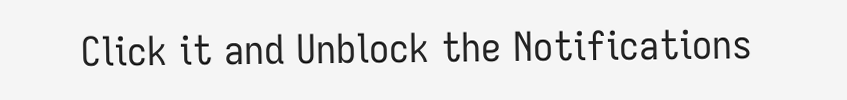Click it and Unblock the Notifications